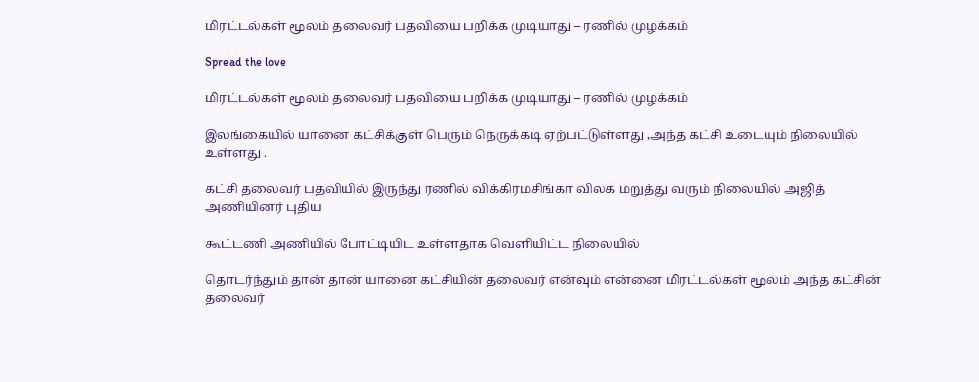மிரட்டல்கள் மூலம் தலைவர் பதவியை பறிக்க முடியாது – ரணில் முழக்கம்

Spread the love

மிரட்டல்கள் மூலம் தலைவர் பதவியை பறிக்க முடியாது – ரணில் முழக்கம்

இலங்கையில் யானை கட்சிக்குள் பெரும் நெருக்கடி ஏற்பட்டுள்ளது ,அந்த கட்சி உடையும் நிலையில் உள்ளது .

கட்சி தலைவர் பதவியில் இருந்து ரணில் விக்கிரமசிங்கா விலக மறுத்து வரும் நிலையில் அஜித் அணியினர் புதிய

கூட்டணி அணியில் போட்டியிட உள்ளதாக வெளியிட்ட நிலையில்

தொடர்ந்தும் தான் தான் யானை கட்சியின் தலைவர் என்வும் என்னை மிரட்டல்கள் மூலம் அந்த கட்சின் தலைவர்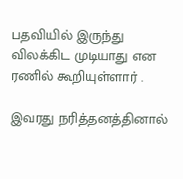பதவியில் இருந்து விலக்கிட முடியாது என ரணில் கூறியுள்ளார் .

இவரது நரித்தனத்தினால்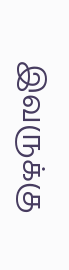இவருக்கு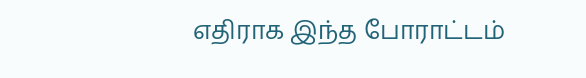எதிராக இந்த போராட்டம்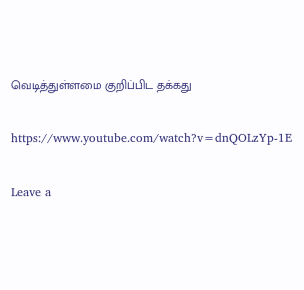வெடித்துள்ளமை குறிப்பிட தக்கது

https://www.youtube.com/watch?v=dnQOLzYp-1E

Leave a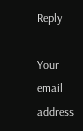Reply

Your email address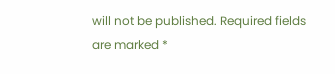will not be published. Required fields are marked *